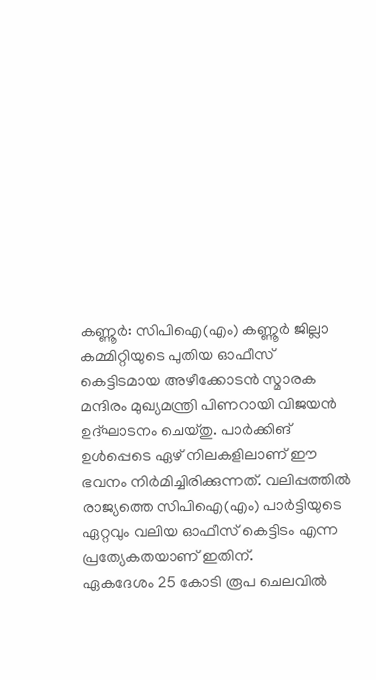കണ്ണൂർ: സിപിഐ(എം) കണ്ണൂർ ജില്ലാ കമ്മിറ്റിയുടെ പുതിയ ഓഫീസ് കെട്ടിടമായ അഴീക്കോടൻ സ്മാരക മന്ദിരം മുഖ്യമന്ത്രി പിണറായി വിജയൻ ഉദ്ഘാടനം ചെയ്തു. പാർക്കിങ് ഉൾപ്പെടെ ഏഴ് നിലകളിലാണ് ഈ ഭവനം നിർമിച്ചിരിക്കുന്നത്. വലിപ്പത്തിൽ രാജ്യത്തെ സിപിഐ(എം) പാർട്ടിയുടെ ഏറ്റവും വലിയ ഓഫീസ് കെട്ടിടം എന്ന പ്രത്യേകതയാണ് ഇതിന്.
ഏകദേശം 25 കോടി രൂപ ചെലവിൽ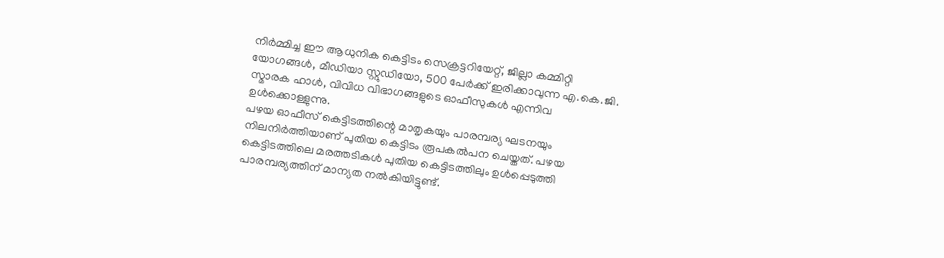നിർമ്മിച്ച ഈ ആധുനിക കെട്ടിടം സെക്രട്ടറിയേറ്റ്, ജില്ലാ കമ്മിറ്റി യോഗങ്ങൾ, മീഡിയാ സ്റ്റുഡിയോ, 500 പേർക്ക് ഇരിക്കാവുന്ന എ.കെ.ജി. സ്മാരക ഹാൾ, വിവിധ വിഭാഗങ്ങളുടെ ഓഫീസുകൾ എന്നിവ ഉൾക്കൊള്ളുന്നു.
പഴയ ഓഫീസ് കെട്ടിടത്തിന്റെ മാതൃകയും പാരമ്പര്യ ഘടനയും നിലനിർത്തിയാണ് പുതിയ കെട്ടിടം രൂപകൽപന ചെയ്തത്. പഴയ കെട്ടിടത്തിലെ മരത്തടികൾ പുതിയ കെട്ടിടത്തിലും ഉൾപ്പെടുത്തി പാരമ്പര്യത്തിന് മാന്യത നൽകിയിട്ടുണ്ട്.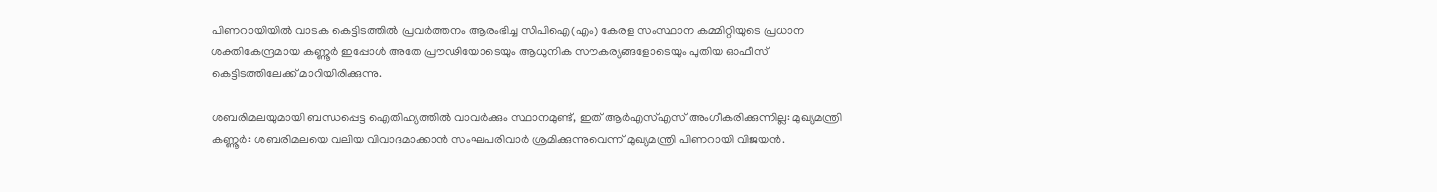പിണറായിയിൽ വാടക കെട്ടിടത്തിൽ പ്രവർത്തനം ആരംഭിച്ച സിപിഐ(എം) കേരള സംസ്ഥാന കമ്മിറ്റിയുടെ പ്രധാന ശക്തികേന്ദ്രമായ കണ്ണൂർ ഇപ്പോൾ അതേ പ്രൗഢിയോടെയും ആധുനിക സൗകര്യങ്ങളോടെയും പുതിയ ഓഫീസ് കെട്ടിടത്തിലേക്ക് മാറിയിരിക്കുന്നു.

ശബരിമലയുമായി ബന്ധപ്പെട്ട ഐതിഹ്യത്തിൽ വാവർക്കും സ്ഥാനമുണ്ട്, ഇത് ആർഎസ്എസ് അംഗീകരിക്കുന്നില്ല: മുഖ്യമന്ത്രി
കണ്ണൂർ: ശബരിമലയെ വലിയ വിവാദമാക്കാൻ സംഘപരിവാർ ശ്രമിക്കുന്നുവെന്ന് മുഖ്യമന്ത്രി പിണറായി വിജയൻ.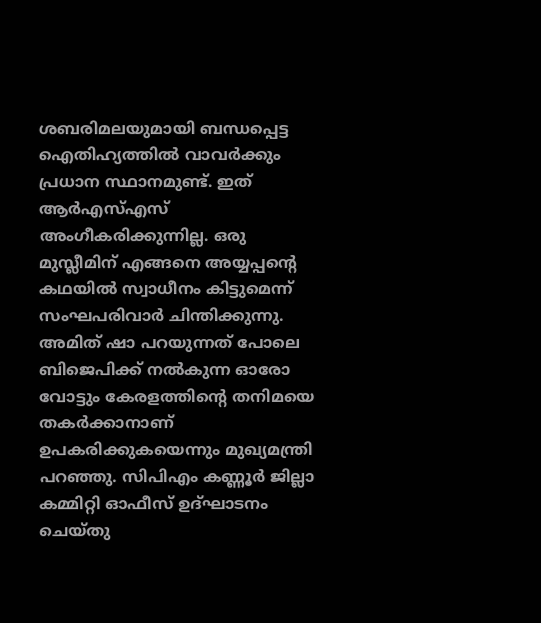ശബരിമലയുമായി ബന്ധപ്പെട്ട ഐതിഹ്യത്തിൽ വാവർക്കും പ്രധാന സ്ഥാനമുണ്ട്. ഇത് ആർഎസ്എസ് അംഗീകരിക്കുന്നില്ല. ഒരു മുസ്ലീമിന് എങ്ങനെ അയ്യപ്പന്റെ കഥയിൽ സ്വാധീനം കിട്ടുമെന്ന് സംഘപരിവാർ ചിന്തിക്കുന്നു. അമിത് ഷാ പറയുന്നത് പോലെ ബിജെപിക്ക് നൽകുന്ന ഓരോ വോട്ടും കേരളത്തിന്റെ തനിമയെ തകർക്കാനാണ് ഉപകരിക്കുകയെന്നും മുഖ്യമന്ത്രി പറഞ്ഞു. സിപിഎം കണ്ണൂർ ജില്ലാ കമ്മിറ്റി ഓഫീസ് ഉദ്ഘാടനം ചെയ്തു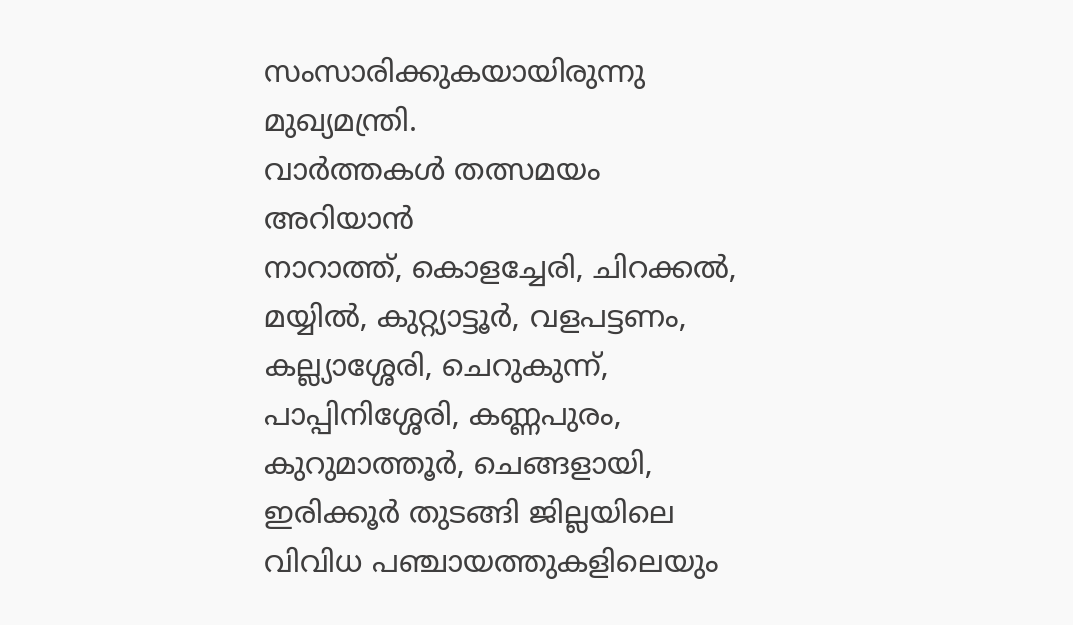സംസാരിക്കുകയായിരുന്നു മുഖ്യമന്ത്രി.
വാർത്തകൾ തത്സമയം അറിയാൻ
നാറാത്ത്, കൊളച്ചേരി, ചിറക്കൽ, മയ്യിൽ, കുറ്റ്യാട്ടൂർ, വളപട്ടണം, കല്ല്യാശ്ശേരി, ചെറുകുന്ന്, പാപ്പിനിശ്ശേരി, കണ്ണപുരം, കുറുമാത്തൂർ, ചെങ്ങളായി, ഇരിക്കൂർ തുടങ്ങി ജില്ലയിലെ വിവിധ പഞ്ചായത്തുകളിലെയും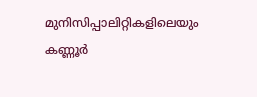മുനിസിപ്പാലിറ്റികളിലെയും കണ്ണൂർ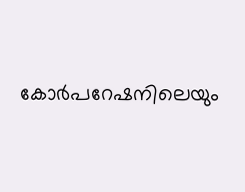കോർപറേഷനിലെയും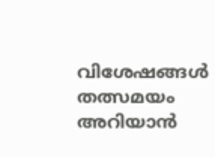വിശേഷങ്ങൾ തത്സമയം അറിയാൻ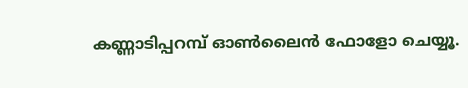കണ്ണാടിപ്പറമ്പ് ഓൺലൈൻ ഫോളോ ചെയ്യൂ.